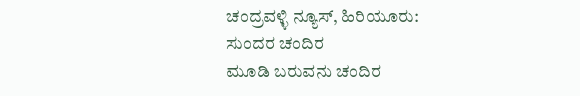ಚಂದ್ರವಳ್ಳಿ ನ್ಯೂಸ್, ಹಿರಿಯೂರು:
ಸುಂದರ ಚಂದಿರ
ಮೂಡಿ ಬರುವನು ಚಂದಿರ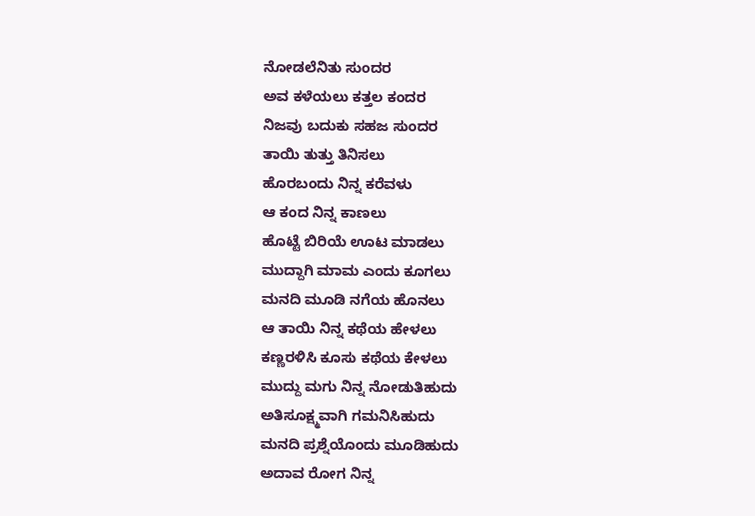ನೋಡಲೆನಿತು ಸುಂದರ
ಅವ ಕಳೆಯಲು ಕತ್ತಲ ಕಂದರ
ನಿಜವು ಬದುಕು ಸಹಜ ಸುಂದರ
ತಾಯಿ ತುತ್ತು ತಿನಿಸಲು
ಹೊರಬಂದು ನಿನ್ನ ಕರೆವಳು
ಆ ಕಂದ ನಿನ್ನ ಕಾಣಲು
ಹೊಟ್ಟೆ ಬಿರಿಯೆ ಊಟ ಮಾಡಲು
ಮುದ್ದಾಗಿ ಮಾಮ ಎಂದು ಕೂಗಲು
ಮನದಿ ಮೂಡಿ ನಗೆಯ ಹೊನಲು
ಆ ತಾಯಿ ನಿನ್ನ ಕಥೆಯ ಹೇಳಲು
ಕಣ್ಣರಳಿಸಿ ಕೂಸು ಕಥೆಯ ಕೇಳಲು
ಮುದ್ದು ಮಗು ನಿನ್ನ ನೋಡುತಿಹುದು
ಅತಿಸೂಕ್ಷ್ಮವಾಗಿ ಗಮನಿಸಿಹುದು
ಮನದಿ ಪ್ರಶ್ನೆಯೊಂದು ಮೂಡಿಹುದು
ಅದಾವ ರೋಗ ನಿನ್ನ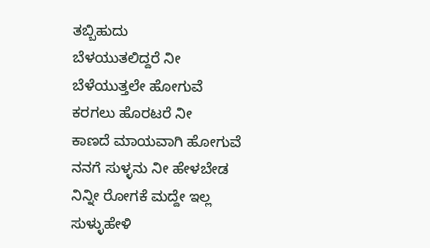ತಬ್ಬಿಹುದು
ಬೆಳಯುತಲಿದ್ದರೆ ನೀ
ಬೆಳೆಯುತ್ತಲೇ ಹೋಗುವೆ
ಕರಗಲು ಹೊರಟರೆ ನೀ
ಕಾಣದೆ ಮಾಯವಾಗಿ ಹೋಗುವೆ
ನನಗೆ ಸುಳ್ಳನು ನೀ ಹೇಳಬೇಡ
ನಿನ್ನೀ ರೋಗಕೆ ಮದ್ದೇ ಇಲ್ಲ
ಸುಳ್ಳುಹೇಳಿ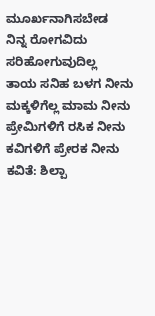ಮೂರ್ಖನಾಗಿಸಬೇಡ
ನಿನ್ನ ರೋಗವಿದು ಸರಿಹೋಗುವುದಿಲ್ಲ
ತಾಯ ಸನಿಹ ಬಳಗ ನೀನು
ಮಕ್ಕಳಿಗೆಲ್ಲ ಮಾಮ ನೀನು
ಪ್ರೇಮಿಗಳಿಗೆ ರಸಿಕ ನೀನು
ಕವಿಗಳಿಗೆ ಪ್ರೇರಕ ನೀನು
ಕವಿತೆ: ಶಿಲ್ಪಾ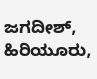ಜಗದೀಶ್, ಹಿರಿಯೂರು,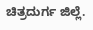ಚಿತ್ರದುರ್ಗ ಜಿಲ್ಲೆ.